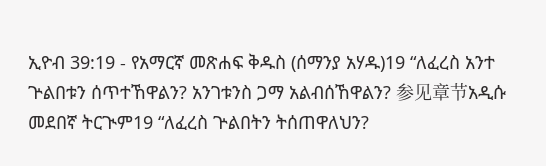ኢዮብ 39:19 - የአማርኛ መጽሐፍ ቅዱስ (ሰማንያ አሃዱ)19 “ለፈረስ አንተ ጕልበቱን ሰጥተኸዋልን? አንገቱንስ ጋማ አልብሰኸዋልን? 参见章节አዲሱ መደበኛ ትርጒም19 “ለፈረስ ጕልበትን ትሰጠዋለህን?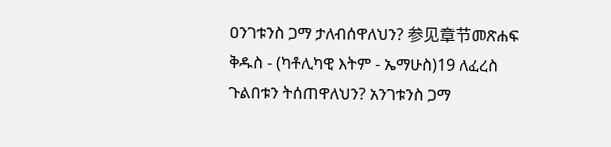ዐንገቱንስ ጋማ ታለብሰዋለህን? 参见章节መጽሐፍ ቅዱስ - (ካቶሊካዊ እትም - ኤማሁስ)19 ለፈረስ ጉልበቱን ትሰጠዋለህን? አንገቱንስ ጋማ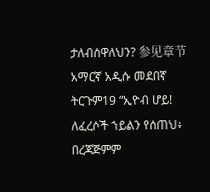ታለብሰዋለህን? 参见章节አማርኛ አዲሱ መደበኛ ትርጉም19 “ኢዮብ ሆይ! ለፈረሶች ኀይልን የሰጠህ፥ በረጃጅምም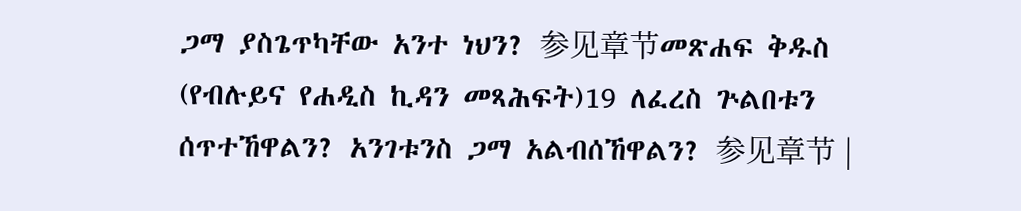ጋማ ያስጌጥካቸው አንተ ነህን? 参见章节መጽሐፍ ቅዱስ (የብሉይና የሐዲስ ኪዳን መጻሕፍት)19 ለፈረስ ጕልበቱን ሰጥተኸዋልን? አንገቱንስ ጋማ አልብሰኸዋልን? 参见章节 |